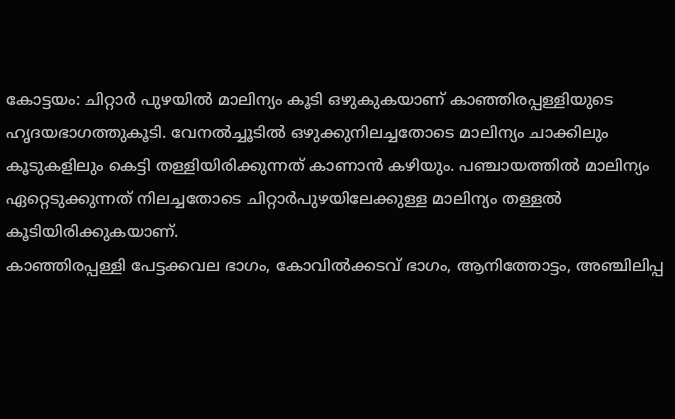കോട്ടയം: ചിറ്റാർ പുഴയിൽ മാലിന്യം കൂടി ഒഴുകുകയാണ് കാഞ്ഞിരപ്പള്ളിയുടെ ഹൃദയഭാഗത്തുകൂടി. വേനൽച്ചൂടിൽ ഒഴുക്കുനിലച്ചതോടെ മാലിന്യം ചാക്കിലും കൂടുകളിലും കെട്ടി തള്ളിയിരിക്കുന്നത് കാണാൻ കഴിയും. പഞ്ചായത്തിൽ മാലിന്യം ഏറ്റെടുക്കുന്നത് നിലച്ചതോടെ ചിറ്റാർപുഴയിലേക്കുള്ള മാലിന്യം തള്ളൽ കൂടിയിരിക്കുകയാണ്.
കാഞ്ഞിരപ്പള്ളി പേട്ടക്കവല ഭാഗം, കോവിൽക്കടവ് ഭാഗം, ആനിത്തോട്ടം, അഞ്ചിലിപ്പ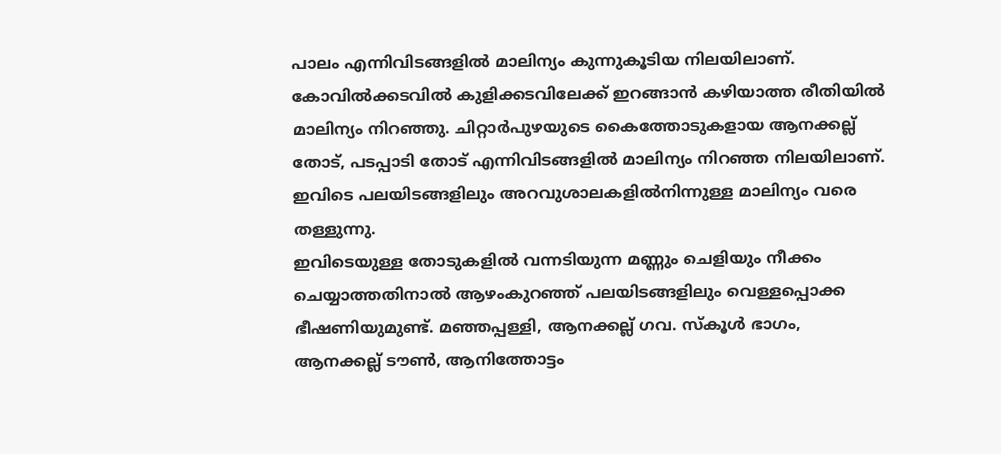പാലം എന്നിവിടങ്ങളിൽ മാലിന്യം കുന്നുകൂടിയ നിലയിലാണ്. കോവിൽക്കടവിൽ കുളിക്കടവിലേക്ക് ഇറങ്ങാൻ കഴിയാത്ത രീതിയിൽ മാലിന്യം നിറഞ്ഞു. ചിറ്റാർപുഴയുടെ കൈത്തോടുകളായ ആനക്കല്ല് തോട്, പടപ്പാടി തോട് എന്നിവിടങ്ങളിൽ മാലിന്യം നിറഞ്ഞ നിലയിലാണ്. ഇവിടെ പലയിടങ്ങളിലും അറവുശാലകളിൽനിന്നുള്ള മാലിന്യം വരെ തള്ളുന്നു.
ഇവിടെയുള്ള തോടുകളിൽ വന്നടിയുന്ന മണ്ണും ചെളിയും നീക്കം ചെയ്യാത്തതിനാൽ ആഴംകുറഞ്ഞ് പലയിടങ്ങളിലും വെള്ളപ്പൊക്ക ഭീഷണിയുമുണ്ട്. മഞ്ഞപ്പള്ളി, ആനക്കല്ല് ഗവ. സ്കൂൾ ഭാഗം, ആനക്കല്ല് ടൗൺ, ആനിത്തോട്ടം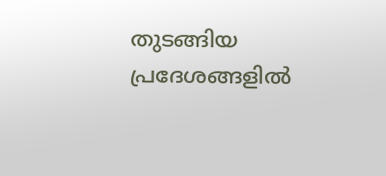തുടങ്ങിയ പ്രദേശങ്ങളിൽ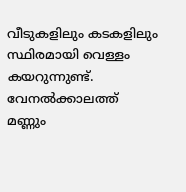വീടുകളിലും കടകളിലും സ്ഥിരമായി വെള്ളം കയറുന്നുണ്ട്. വേനൽക്കാലത്ത് മണ്ണും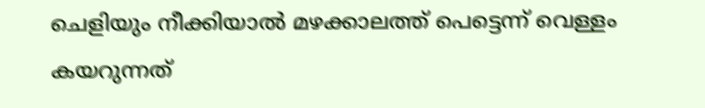ചെളിയും നീക്കിയാൽ മഴക്കാലത്ത് പെട്ടെന്ന് വെള്ളം കയറുന്നത്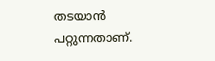തടയാൻ പറ്റുന്നതാണ്.